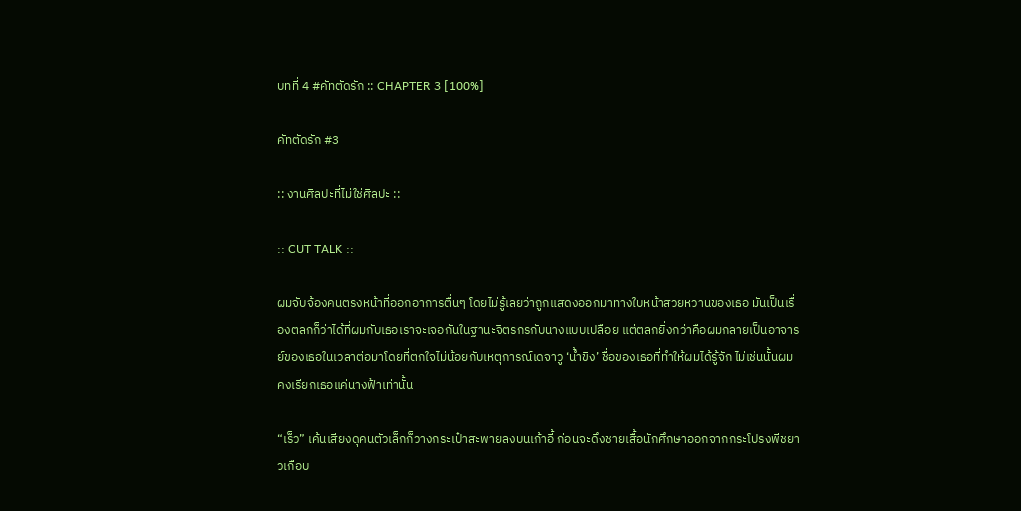บทที่ 4 #คัทตัดรัก :: CHAPTER 3 [100%]

คัทตัดรัก #3

:: งานศิลปะที่ไม่ใช่ศิลปะ ::

:: CUT TALK ::

ผมจับจ้องคนตรงหน้าที่ออกอาการตื่นๆ โดยไม่รู้เลยว่าถูกแสดงออกมาทางใบหน้าสวยหวานของเธอ มันเป็นเรื่องตลกก็ว่าได้ที่ผมกับเธอเราจะเจอกันในฐานะจิตรกรกับนางแบบเปลือย แต่ตลกยิ่งกว่าคือผมกลายเป็นอาจารย์ของเธอในเวลาต่อมาโดยที่ตกใจไม่น้อยกับเหตุการณ์เดจาวู ‘น้ำขิง’ ชื่อของเธอที่ทำให้ผมได้รู้จัก ไม่เช่นนั้นผมคงเรียกเธอแค่นางฟ้าเท่านั้น

“เร็ว” เค้นเสียงดุคนตัวเล็กก็วางกระเป๋าสะพายลงบนเก้าอี้ ก่อนจะดึงชายเสื้อนักศึกษาออกจากกระโปรงพีชยาวเกือบ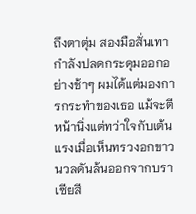ถึงตาตุ่ม สองมือสั่นเทากำลังปลดกระดุมออกอย่างช้าๆ ผมได้แต่มองการกระทำของเธอ แม้จะตีหน้านิ่งแต่ทว่าใจกับเต้นแรงเมื่อเห็นทรวงอกขาวนวลดันล้นออกจากบราเซียสี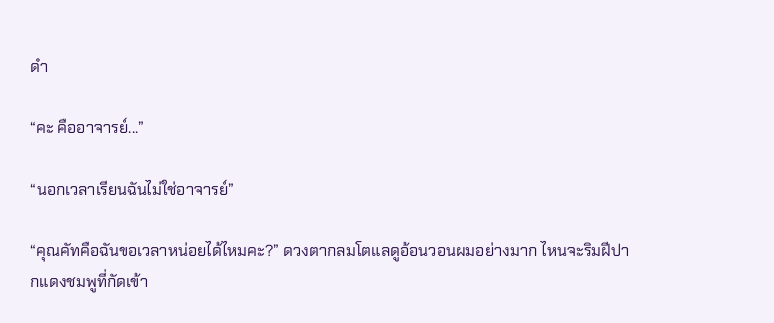ดำ

“คะ คืออาจารย์...”

“นอกเวลาเรียนฉันไม่ใช่อาจารย์”

“คุณคัทคือฉันขอเวลาหน่อยได้ไหมคะ?” ดวงตากลมโตแลดูอ้อนวอนผมอย่างมาก ไหนจะริมฝีปากแดงชมพูที่กัดเข้า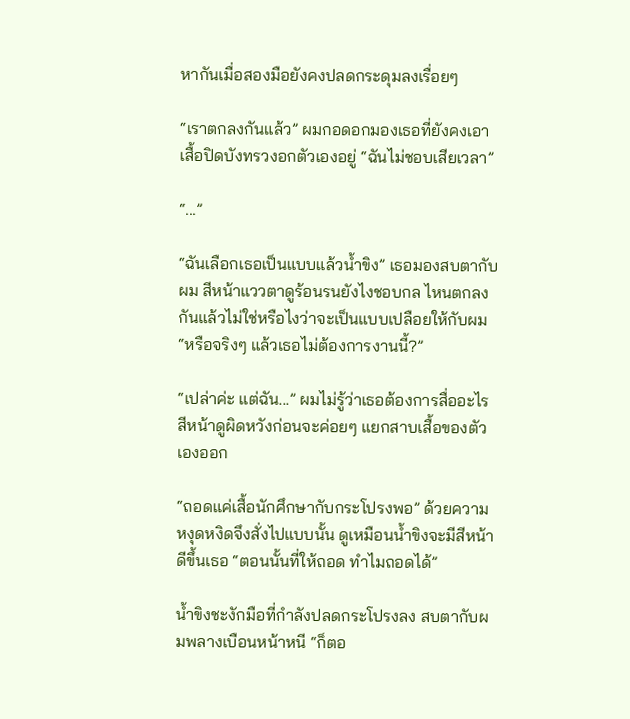หากันเมื่อสองมือยังคงปลดกระดุมลงเรื่อยๆ

“เราตกลงกันแล้ว” ผมกอดอกมองเธอที่ยังคงเอาเสื้อปิดบังทรวงอกตัวเองอยู่ “ฉันไม่ชอบเสียเวลา”

“...”

“ฉันเลือกเธอเป็นแบบแล้วน้ำขิง” เธอมองสบตากับผม สีหน้าแววตาดูร้อนรนยังไงชอบกล ไหนตกลงกันแล้วไม่ใช่หรือไงว่าจะเป็นแบบเปลือยให้กับผม “หรือจริงๆ แล้วเธอไม่ต้องการงานนี้?”

“เปล่าค่ะ แต่ฉัน...” ผมไม่รู้ว่าเธอต้องการสื่ออะไร สีหน้าดูผิดหวังก่อนจะค่อยๆ แยกสาบเสื้อของตัวเองออก

“ถอดแค่เสื้อนักศึกษากับกระโปรงพอ” ด้วยความหงุดหงิดจึงสั่งไปแบบนั้น ดูเหมือนน้ำขิงจะมีสีหน้าดีขึ้นเธอ “ตอนนั้นที่ให้ถอด ทำไมถอดได้”

น้ำขิงชะงักมือที่กำลังปลดกระโปรงลง สบตากับผมพลางเบือนหน้าหนี “ก็ตอ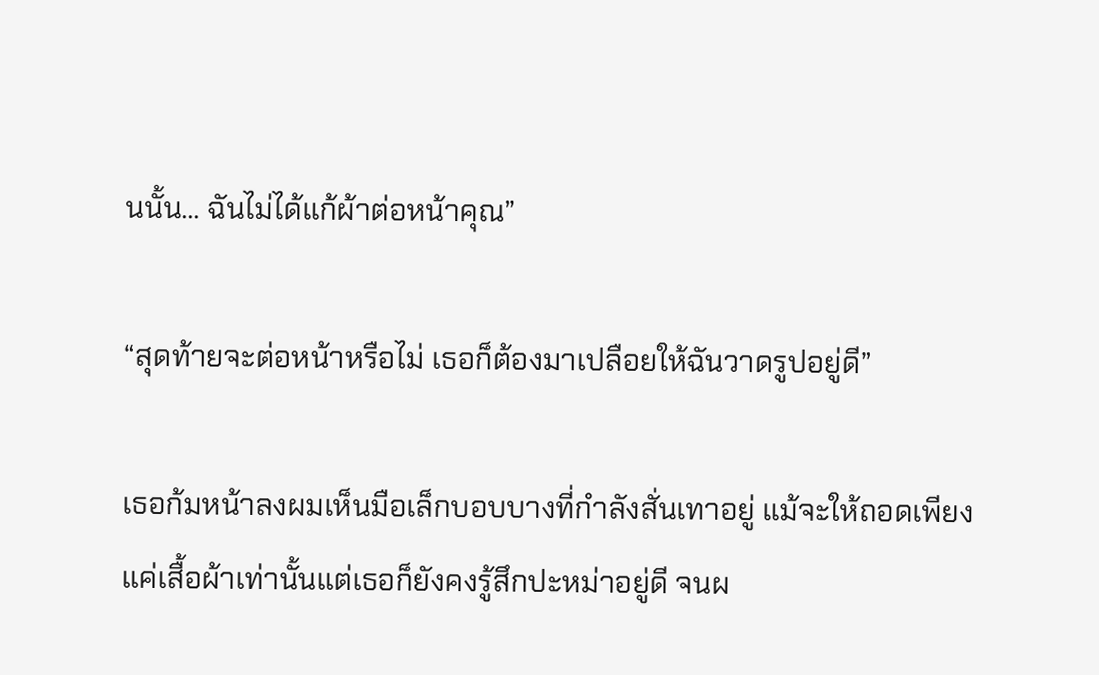นนั้น... ฉันไม่ได้แก้ผ้าต่อหน้าคุณ”

“สุดท้ายจะต่อหน้าหรือไม่ เธอก็ต้องมาเปลือยให้ฉันวาดรูปอยู่ดี”

เธอก้มหน้าลงผมเห็นมือเล็กบอบบางที่กำลังสั่นเทาอยู่ แม้จะให้ถอดเพียงแค่เสื้อผ้าเท่านั้นแต่เธอก็ยังคงรู้สึกปะหม่าอยู่ดี จนผ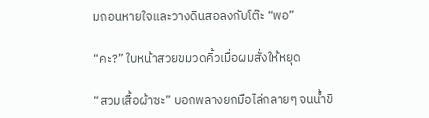มถอนหายใจและวางดินสอลงกับโต๊ะ “พอ”

“คะ?” ใบหน้าสวยขมวดคิ้วเมื่อผมสั่งให้หยุด

“สวมเสื้อผ้าซะ” บอกพลางยกมือไล่กลายๆ จนน้ำขิ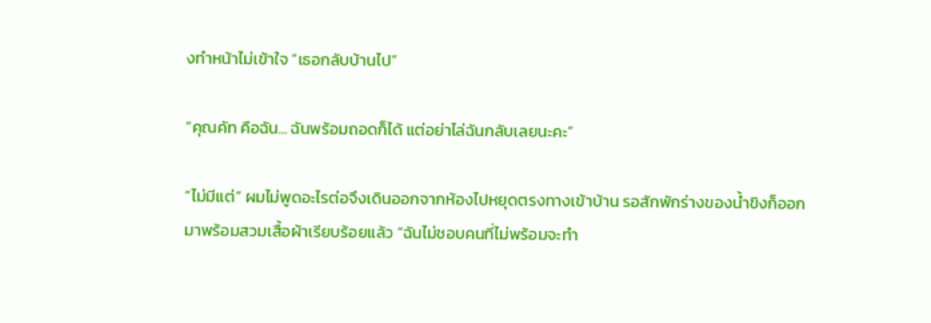งทำหน้าไม่เข้าใจ “เธอกลับบ้านไป”

“คุณคัท คือฉัน... ฉันพร้อมถอดก็ได้ แต่อย่าไล่ฉันกลับเลยนะคะ”

“ไม่มีแต่” ผมไม่พูดอะไรต่อจึงเดินออกจากห้องไปหยุดตรงทางเข้าบ้าน รอสักพักร่างของน้ำขิงก็ออกมาพร้อมสวมเสื้อผ้าเรียบร้อยแล้ว “ฉันไม่ชอบคนที่ไม่พร้อมจะทำ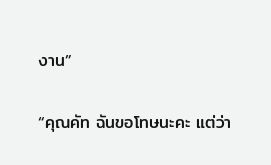งาน”

“คุณคัท ฉันขอโทษนะคะ แต่ว่า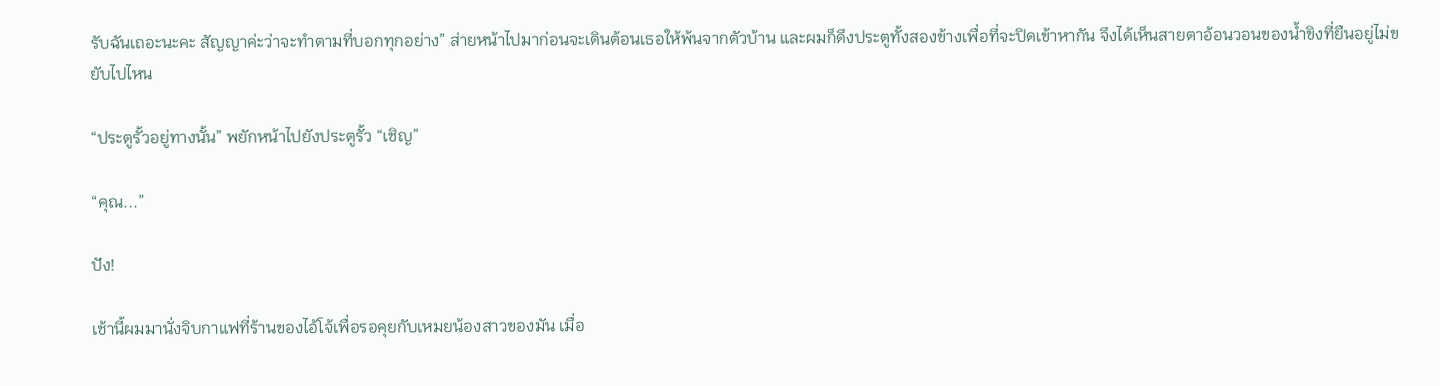รับฉันเถอะนะคะ สัญญาค่ะว่าจะทำตามที่บอกทุกอย่าง” ส่ายหน้าไปมาก่อนจะเดินต้อนเธอให้พ้นจากตัวบ้าน และผมก็ดึงประตูทั้งสองข้างเพื่อที่จะปิดเข้าหากัน จึงได้เห็นสายตาอ้อนวอนของน้ำขิงที่ยืนอยู่ไม่ขยับไปไหน

“ประตูรั้วอยู่ทางนั้น” พยักหน้าไปยังประตูรั้ว “เชิญ”

“คุณ...”

ปัง!

เช้านี้ผมมานั่งจิบกาแฟที่ร้านของไอ้โจ้เพื่อรอคุยกับเหมยน้องสาวของมัน เมื่อ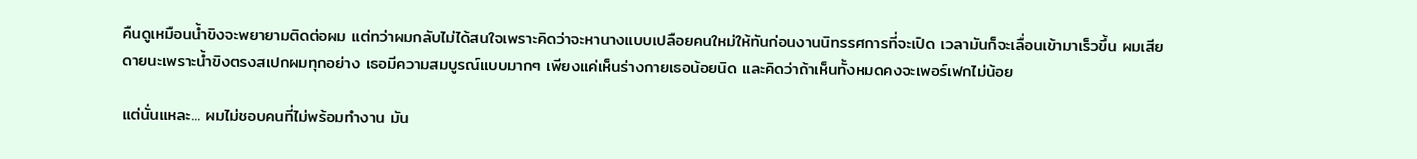คืนดูเหมือนน้ำขิงจะพยายามติดต่อผม แต่ทว่าผมกลับไม่ได้สนใจเพราะคิดว่าจะหานางแบบเปลือยคนใหม่ให้ทันก่อนงานนิทรรศการที่จะเปิด เวลามันก็จะเลื่อนเข้ามาเร็วขึ้น ผมเสียดายนะเพราะน้ำขิงตรงสเปกผมทุกอย่าง เธอมีความสมบูรณ์แบบมากๆ เพียงแค่เห็นร่างกายเธอน้อยนิด และคิดว่าถ้าเห็นทั้งหมดคงจะเพอร์เฟกไม่น้อย

แต่นั่นแหละ... ผมไม่ชอบคนที่ไม่พร้อมทำงาน มัน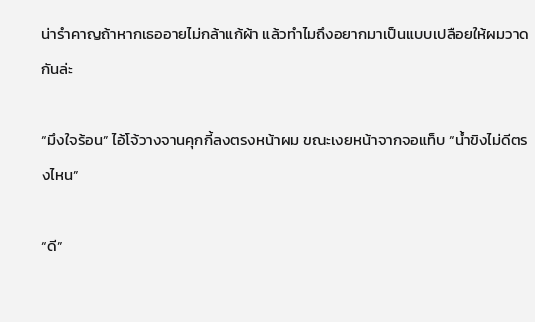น่ารำคาญถ้าหากเธออายไม่กล้าแก้ผ้า แล้วทำไมถึงอยากมาเป็นแบบเปลือยให้ผมวาดกันล่ะ

“มึงใจร้อน” ไอ้โจ้วางจานคุกกี้ลงตรงหน้าผม ขณะเงยหน้าจากจอแท็บ “น้ำขิงไม่ดีตรงไหน”

“ดี”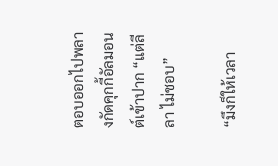ตอบออกไปพลางกัดคุกกี้อัลมอนต์เข้าปาก “แต่ลีลา ไม่ชอบ”

“มึงก็ให้เวลา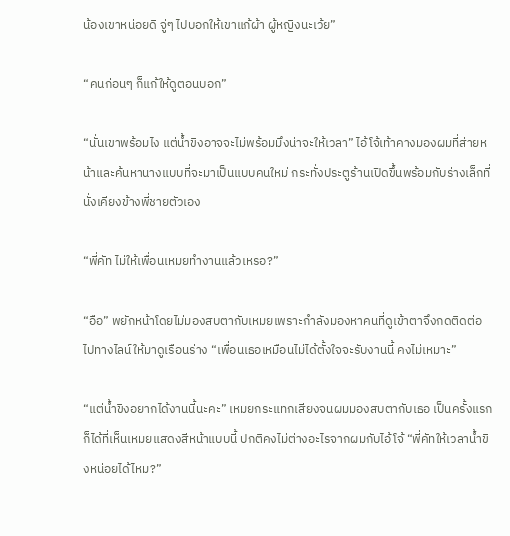น้องเขาหน่อยดิ จู่ๆ ไปบอกให้เขาแก้ผ้า ผู้หญิงนะเว้ย”

“คนก่อนๆ ก็แก้ให้ดูตอนบอก”

“นั่นเขาพร้อมไง แต่น้ำขิงอาจจะไม่พร้อมมึงน่าจะให้เวลา” ไอ้โจ้เท้าคางมองผมที่ส่ายหน้าและค้นหานางแบบที่จะมาเป็นแบบคนใหม่ กระทั่งประตูร้านเปิดขึ้นพร้อมกับร่างเล็กที่นั่งเคียงข้างพี่ชายตัวเอง

“พี่คัท ไม่ให้เพื่อนเหมยทำงานแล้วเหรอ?”

“อือ” พยักหน้าโดยไม่มองสบตากับเหมยเพราะกำลังมองหาคนที่ดูเข้าตาจึงกดติดต่อไปทางไลน์ให้มาดูเรือนร่าง “เพื่อนเธอเหมือนไม่ได้ตั้งใจจะรับงานนี้ คงไม่เหมาะ”

“แต่น้ำขิงอยากได้งานนี้นะคะ” เหมยกระแทกเสียงจนผมมองสบตากับเธอ เป็นครั้งแรกก็ได้ที่เห็นเหมยแสดงสีหน้าแบบนี้ ปกติคงไม่ต่างอะไรจากผมกับไอ้โจ้ “พี่คัทให้เวลาน้ำขิงหน่อยได้ไหม?”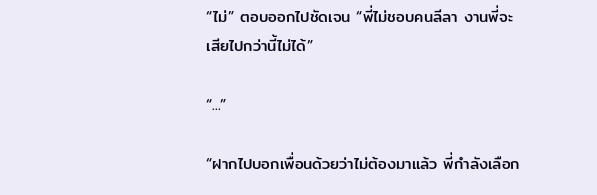“ไม่” ตอบออกไปชัดเจน “พี่ไม่ชอบคนลีลา งานพี่จะเสียไปกว่านี้ไม่ได้”

“...”

“ฝากไปบอกเพื่อนด้วยว่าไม่ต้องมาแล้ว พี่กำลังเลือก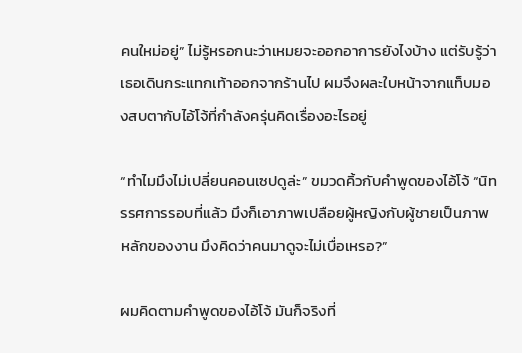คนใหม่อยู่” ไม่รู้หรอกนะว่าเหมยจะออกอาการยังไงบ้าง แต่รับรู้ว่าเธอเดินกระแทกเท้าออกจากร้านไป ผมจึงผละใบหน้าจากแท็บมองสบตากับไอ้โจ้ที่กำลังครุ่นคิดเรื่องอะไรอยู่

“ทำไมมึงไม่เปลี่ยนคอนเซปดูล่ะ” ขมวดคิ้วกับคำพูดของไอ้โจ้ “นิทรรศการรอบที่แล้ว มึงก็เอาภาพเปลือยผู้หญิงกับผู้ชายเป็นภาพหลักของงาน มึงคิดว่าคนมาดูจะไม่เบื่อเหรอ?”

ผมคิดตามคำพูดของไอ้โจ้ มันก็จริงที่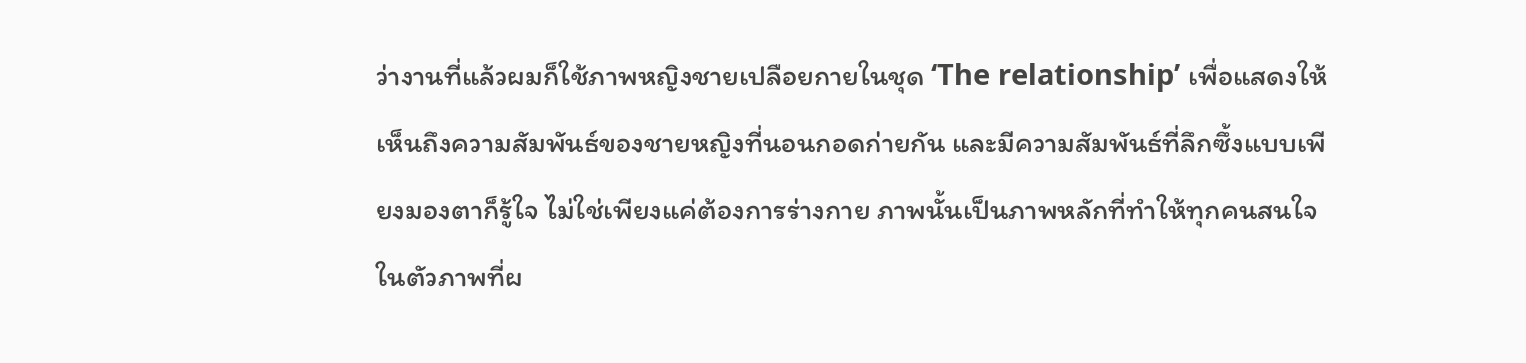ว่างานที่แล้วผมก็ใช้ภาพหญิงชายเปลือยกายในชุด ‘The relationship’ เพื่อแสดงให้เห็นถึงความสัมพันธ์ของชายหญิงที่นอนกอดก่ายกัน และมีความสัมพันธ์ที่ลึกซึ้งแบบเพียงมองตาก็รู้ใจ ไม่ใช่เพียงแค่ต้องการร่างกาย ภาพนั้นเป็นภาพหลักที่ทำให้ทุกคนสนใจในตัวภาพที่ผ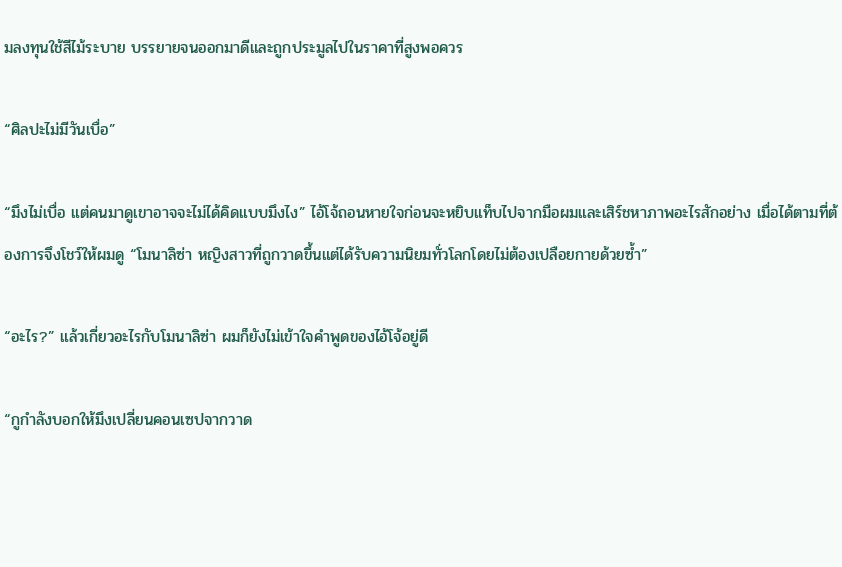มลงทุนใช้สีไม้ระบาย บรรยายจนออกมาดีและถูกประมูลไปในราคาที่สูงพอควร

“ศิลปะไม่มีวันเบื่อ”

“มึงไม่เบื่อ แต่คนมาดูเขาอาจจะไม่ได้คิดแบบมึงไง” ไอ้โจ้ถอนหายใจก่อนจะหยิบแท็บไปจากมือผมและเสิร์ชหาภาพอะไรสักอย่าง เมื่อได้ตามที่ต้องการจึงโชว์ให้ผมดู “โมนาลิซ่า หญิงสาวที่ถูกวาดขึ้นแต่ได้รับความนิยมทั่วโลกโดยไม่ต้องเปลือยกายด้วยซ้ำ”

“อะไร?” แล้วเกี่ยวอะไรกับโมนาลิซ่า ผมก็ยังไม่เข้าใจคำพูดของไอ้โจ้อยู่ดี

“กูกำลังบอกให้มึงเปลี่ยนคอนเซปจากวาด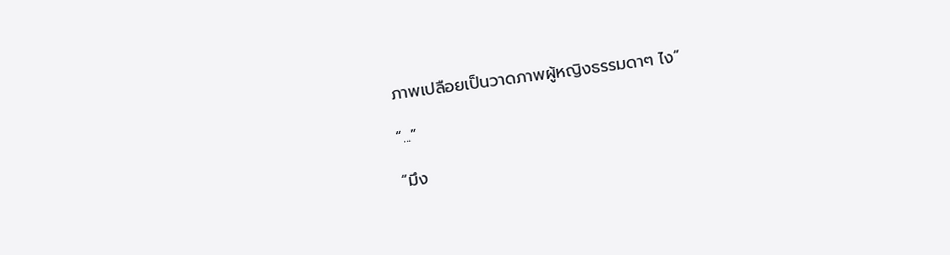ภาพเปลือยเป็นวาดภาพผู้หญิงธรรมดาๆ ไง”

“...”

“มึง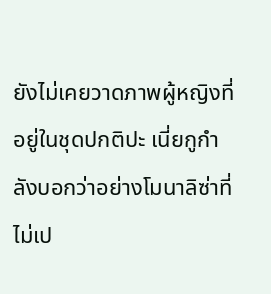ยังไม่เคยวาดภาพผู้หญิงที่อยู่ในชุดปกติปะ เนี่ยกูกำลังบอกว่าอย่างโมนาลิซ่าที่ไม่เป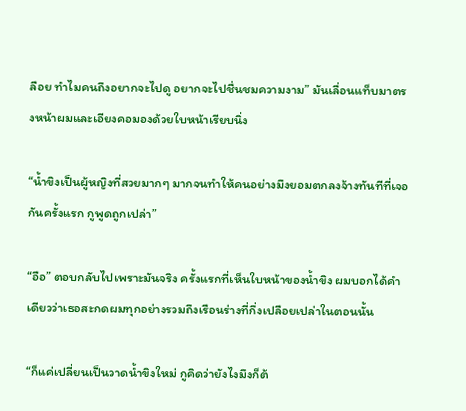ลือย ทำไมคนถึงอยากจะไปดู อยากจะไปชื่นชมความงาม” มันเลื่อนแท็บมาตรงหน้าผมและเอียงคอมองด้วยใบหน้าเรียบนิ่ง

“น้ำขิงเป็นผู้หญิงที่สวยมากๆ มากจนทำให้คนอย่างมึงยอมตกลงจ้างทันทีที่เจอกันครั้งแรก กูพูดถูกเปล่า”

“อือ” ตอบกลับไปเพราะมันจริง ครั้งแรกที่เห็นใบหน้าของน้ำขิง ผมบอกได้คำเดียวว่าเธอสะกดผมทุกอย่างรวมถึงเรือนร่างที่กึ่งเปลือยเปล่าในตอนนั้น

“ก็แค่เปลี่ยนเป็นวาดน้ำขิงใหม่ กูคิดว่ายังไงมึงก็ต้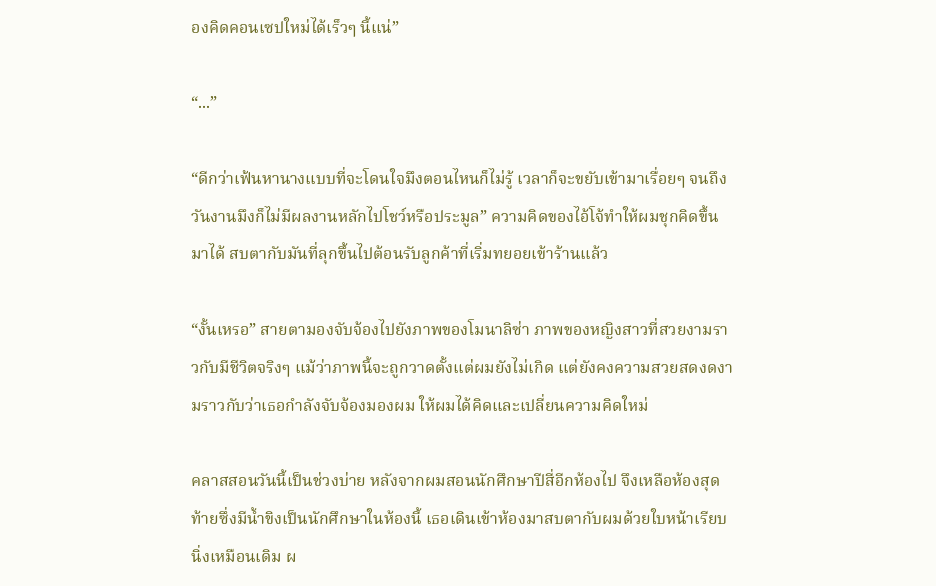องคิดคอนเซปใหม่ได้เร็วๆ นี้แน่”

“...”

“ดีกว่าเฟ้นหานางแบบที่จะโดนใจมึงตอนไหนก็ไม่รู้ เวลาก็จะขยับเข้ามาเรื่อยๆ จนถึงวันงานมึงก็ไม่มีผลงานหลักไปโชว์หรือประมูล” ความคิดของไอ้โจ้ทำให้ผมชุกคิดขึ้นมาได้ สบตากับมันที่ลุกขึ้นไปต้อนรับลูกค้าที่เริ่มทยอยเข้าร้านแล้ว

“งั้นเหรอ” สายตามองจับจ้องไปยังภาพของโมนาลิซ่า ภาพของหญิงสาวที่สวยงามราวกับมีชีวิตจริงๆ แม้ว่าภาพนี้จะถูกวาดตั้งแต่ผมยังไม่เกิด แต่ยังคงความสวยสดงดงามราวกับว่าเธอกำลังจับจ้องมองผม ให้ผมได้คิดและเปลี่ยนความคิดใหม่

คลาสสอนวันนี้เป็นช่วงบ่าย หลังจากผมสอนนักศึกษาปีสี่อีกห้องไป จึงเหลือห้องสุดท้ายซึ่งมีน้ำขิงเป็นนักศึกษาในห้องนี้ เธอเดินเข้าห้องมาสบตากับผมด้วยใบหน้าเรียบนิ่งเหมือนเดิม ผ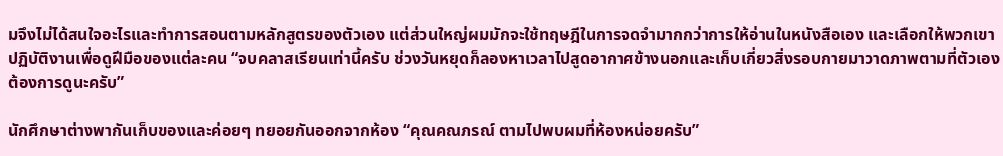มจึงไม่ได้สนใจอะไรและทำการสอนตามหลักสูตรของตัวเอง แต่ส่วนใหญ่ผมมักจะใช้ทฤษฎีในการจดจำมากกว่าการให้อ่านในหนังสือเอง และเลือกให้พวกเขาปฏิบัติงานเพื่อดูฝีมือของแต่ละคน “จบคลาสเรียนเท่านี้ครับ ช่วงวันหยุดก็ลองหาเวลาไปสูดอากาศข้างนอกและเก็บเกี่ยวสิ่งรอบกายมาวาดภาพตามที่ตัวเองต้องการดูนะครับ”

นักศึกษาต่างพากันเก็บของและค่อยๆ ทยอยกันออกจากห้อง “คุณคณภรณ์ ตามไปพบผมที่ห้องหน่อยครับ”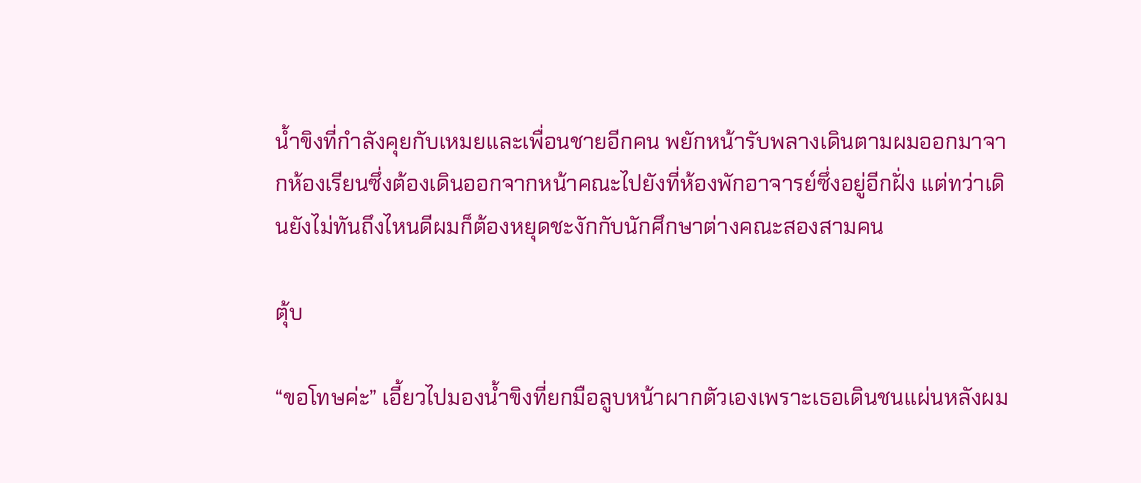น้ำขิงที่กำลังคุยกับเหมยและเพื่อนชายอีกคน พยักหน้ารับพลางเดินตามผมออกมาจากห้องเรียนซึ่งต้องเดินออกจากหน้าคณะไปยังที่ห้องพักอาจารย์ซึ่งอยู่อีกฝั่ง แต่ทว่าเดินยังไม่ทันถึงไหนดีผมก็ต้องหยุดชะงักกับนักศึกษาต่างคณะสองสามคน

ตุ้บ

“ขอโทษค่ะ” เอี้ยวไปมองน้ำขิงที่ยกมือลูบหน้าผากตัวเองเพราะเธอเดินชนแผ่นหลังผม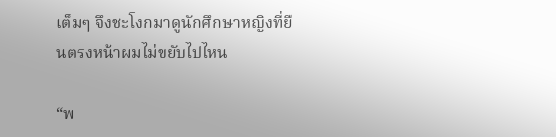เต็มๆ จึงชะโงกมาดูนักศึกษาหญิงที่ยืนตรงหน้าผมไม่ขยับไปไหน

“พ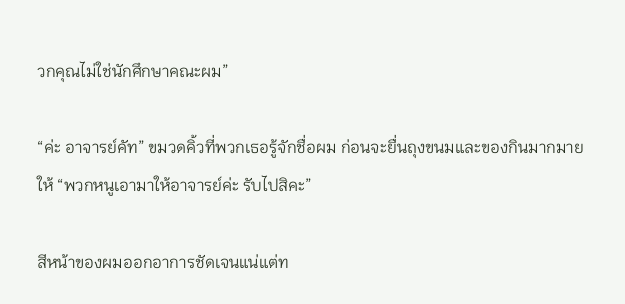วกคุณไม่ใช่นักศึกษาคณะผม”

“ค่ะ อาจารย์คัท” ขมวดคิ้วที่พวกเธอรู้จักชื่อผม ก่อนจะยื่นถุงขนมและของกินมากมายให้ “พวกหนูเอามาให้อาจารย์ค่ะ รับไปสิคะ”

สีหน้าของผมออกอาการชัดเจนแน่แต่ท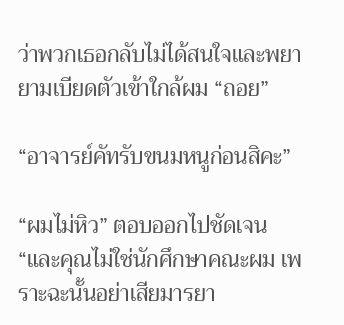ว่าพวกเธอกลับไม่ได้สนใจและพยายามเบียดตัวเข้าใกล้ผม “ถอย”

“อาจารย์คัทรับขนมหนูก่อนสิคะ”

“ผมไม่หิว” ตอบออกไปชัดเจน “และคุณไม่ใช่นักศึกษาคณะผม เพราะฉะนั้นอย่าเสียมารยา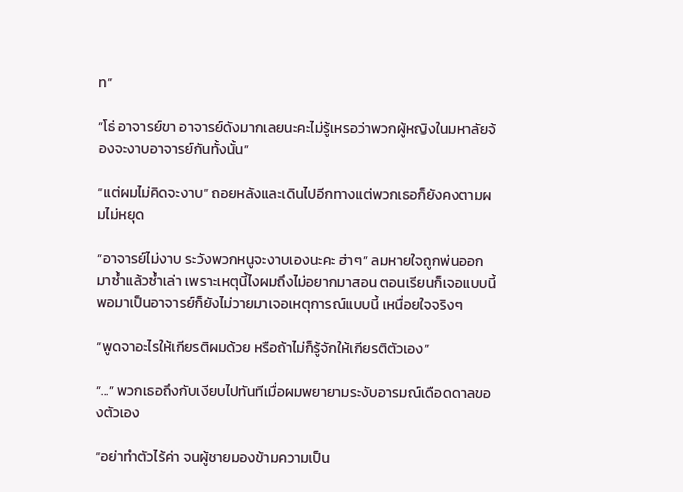ท”

“โธ่ อาจารย์ขา อาจารย์ดังมากเลยนะคะไม่รู้เหรอว่าพวกผู้หญิงในมหาลัยจ้องจะงาบอาจารย์กันทั้งนั้น”

“แต่ผมไม่คิดจะงาบ” ถอยหลังและเดินไปอีกทางแต่พวกเธอก็ยังคงตามผมไม่หยุด

“อาจารย์ไม่งาบ ระวังพวกหนูจะงาบเองนะคะ ฮ่าๆ” ลมหายใจถูกพ่นออกมาซ้ำแล้วซ้ำเล่า เพราะเหตุนี้ไงผมถึงไม่อยากมาสอน ตอนเรียนก็เจอแบบนี้พอมาเป็นอาจารย์ก็ยังไม่วายมาเจอเหตุการณ์แบบนี้ เหนื่อยใจจริงๆ

“พูดจาอะไรให้เกียรติผมด้วย หรือถ้าไม่ก็รู้จักให้เกียรติตัวเอง”

“...” พวกเธอถึงกับเงียบไปทันทีเมื่อผมพยายามระงับอารมณ์เดือดดาลของตัวเอง

“อย่าทำตัวไร้ค่า จนผู้ชายมองข้ามความเป็น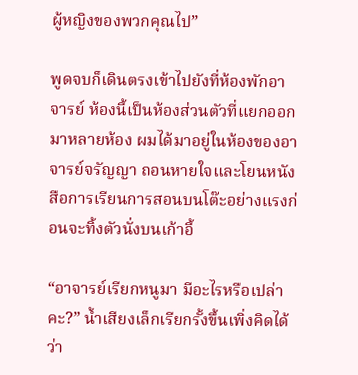ผู้หญิงของพวกคุณไป”

พูดจบก็เดินตรงเข้าไปยังที่ห้องพักอาจารย์ ห้องนี้เป็นห้องส่วนตัวที่แยกออกมาหลายห้อง ผมได้มาอยู่ในห้องของอาจารย์จรัญญา ถอนหายใจและโยนหนังสือการเรียนการสอนบนโต๊ะอย่างแรงก่อนจะทิ้งตัวนั่งบนเก้าอี้

“อาจารย์เรียกหนูมา มีอะไรหรือเปล่าคะ?” น้ำเสียงเล็กเรียกรั้งขึ้นเพิ่งคิดได้ว่า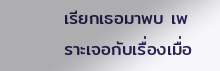เรียกเธอมาพบ เพราะเจอกับเรื่องเมื่อ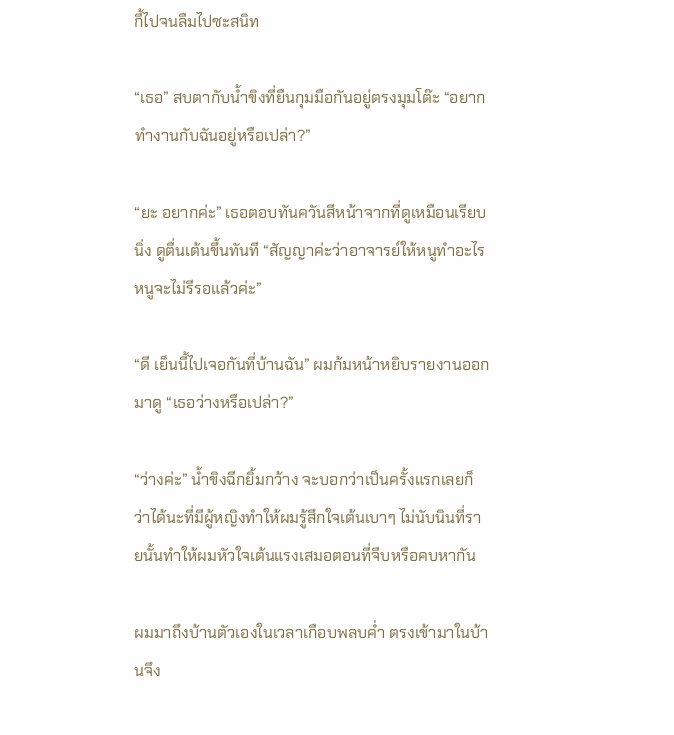กี้ไปจนลืมไปซะสนิท

“เธอ” สบตากับน้ำขิงที่ยืนกุมมือกันอยู่ตรงมุมโต๊ะ “อยากทำงานกับฉันอยู่หรือเปล่า?”

“ยะ อยากค่ะ” เธอตอบทันควันสีหน้าจากที่ดูเหมือนเรียบนิ่ง ดูตื่นเต้นขึ้นทันที “สัญญาค่ะว่าอาจารย์ให้หนูทำอะไร หนูจะไม่รีรอแล้วค่ะ”

“ดี เย็นนี้ไปเจอกันที่บ้านฉัน” ผมก้มหน้าหยิบรายงานออกมาดู “เธอว่างหรือเปล่า?”

“ว่างค่ะ” น้ำขิงฉีกยิ้มกว้าง จะบอกว่าเป็นครั้งแรกเลยก็ว่าได้นะที่มีผู้หญิงทำให้ผมรู้สึกใจเต้นเบาๆ ไม่นับนินที่รายนั้นทำให้ผมหัวใจเต้นแรงเสมอตอนที่จีบหรือคบหากัน

ผมมาถึงบ้านตัวเองในเวลาเกือบพลบค่ำ ตรงเข้ามาในบ้านจึง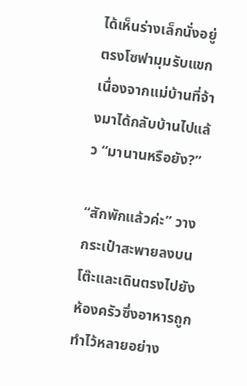ได้เห็นร่างเล็กนั่งอยู่ตรงโซฟามุมรับแขกเนื่องจากแม่บ้านที่จ้างมาได้กลับบ้านไปแล้ว “มานานหรือยัง?”

“สักพักแล้วค่ะ” วางกระเป๋าสะพายลงบนโต๊ะและเดินตรงไปยังห้องครัวซึ่งอาหารถูกทำไว้หลายอย่าง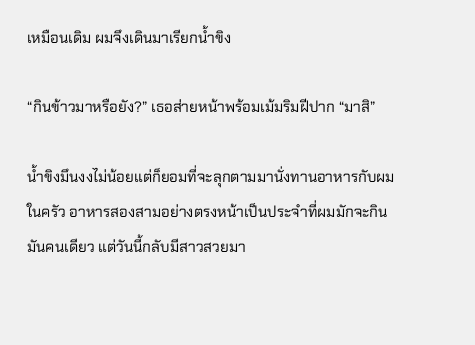เหมือนเดิม ผมจึงเดินมาเรียกน้ำขิง

“กินข้าวมาหรือยัง?” เธอส่ายหน้าพร้อมเม้มริมฝีปาก “มาสิ”

น้ำขิงมึนงงไม่น้อยแต่ก็ยอมที่จะลุกตามมานั่งทานอาหารกับผมในครัว อาหารสองสามอย่างตรงหน้าเป็นประจำที่ผมมักจะกินมันคนเดียว แต่วันนี้กลับมีสาวสวยมา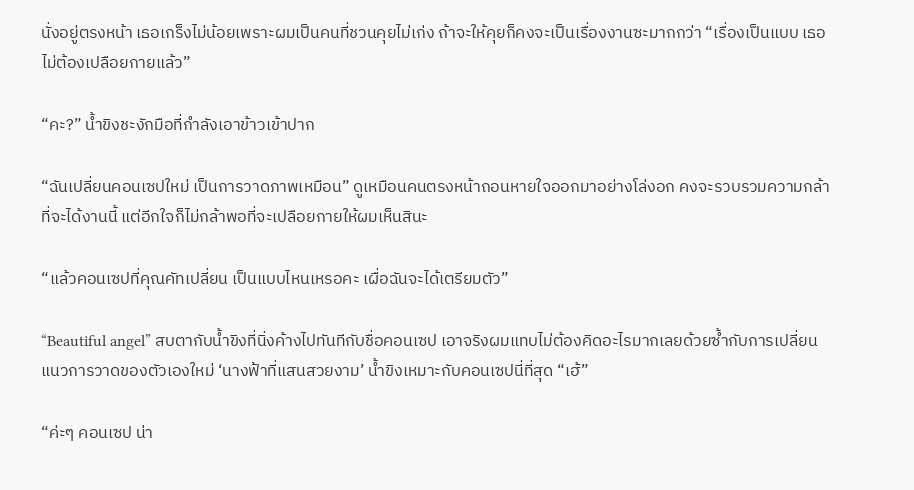นั่งอยู่ตรงหน้า เธอเกร็งไม่น้อยเพราะผมเป็นคนที่ชวนคุยไม่เก่ง ถ้าจะให้คุยก็คงจะเป็นเรื่องงานซะมากกว่า “เรื่องเป็นแบบ เธอไม่ต้องเปลือยกายแล้ว”

“คะ?” น้ำขิงชะงักมือที่กำลังเอาข้าวเข้าปาก

“ฉันเปลี่ยนคอนเซปใหม่ เป็นการวาดภาพเหมือน” ดูเหมือนคนตรงหน้าถอนหายใจออกมาอย่างโล่งอก คงจะรวบรวมความกล้าที่จะได้งานนี้ แต่อีกใจก็ไม่กล้าพอที่จะเปลือยกายให้ผมเห็นสินะ

“แล้วคอนเซปที่คุณคัทเปลี่ยน เป็นแบบไหนเหรอคะ เผื่อฉันจะได้เตรียมตัว”

“Beautiful angel” สบตากับน้ำขิงที่นิ่งค้างไปทันทีกับชื่อคอนเซป เอาจริงผมแทบไม่ต้องคิดอะไรมากเลยด้วยซ้ำกับการเปลี่ยนแนวการวาดของตัวเองใหม่ ‘นางฟ้าที่แสนสวยงาม’ น้ำขิงเหมาะกับคอนเซปนี่ที่สุด “เฮ้”

“ค่ะๆ คอนเซป น่า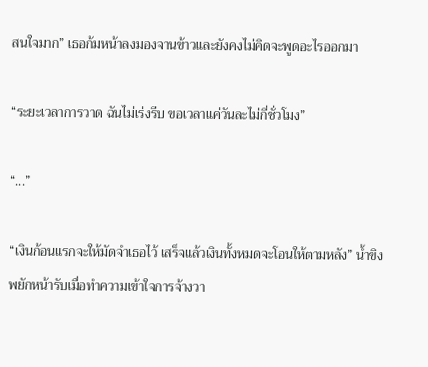สนใจมาก” เธอก้มหน้าลงมองจานข้าวและยังคงไม่คิดจะพูดอะไรออกมา

“ระยะเวลาการวาด ฉันไม่เร่งรีบ ขอเวลาแค่วันละไม่กี่ชั่วโมง”

“...”

“เงินก้อนแรกจะให้มัดจำเธอไว้ เสร็จแล้วเงินทั้งหมดจะโอนให้ตามหลัง” น้ำขิงพยักหน้ารับเมื่อทำความเข้าใจการจ้างวา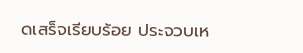ดเสร็จเรียบร้อย ประจวบเห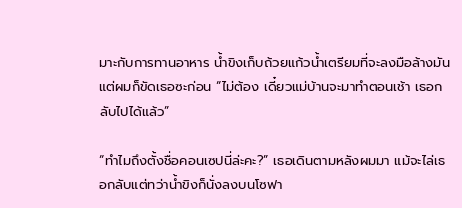มาะกับการทานอาหาร น้ำขิงเก็บถ้วยแก้วน้ำเตรียมที่จะลงมือล้างมัน แต่ผมก็ขัดเธอซะก่อน “ไม่ต้อง เดี๋ยวแม่บ้านจะมาทำตอนเช้า เธอกลับไปได้แล้ว”

“ทำไมถึงตั้งชื่อคอนเซปนี่ล่ะคะ?” เธอเดินตามหลังผมมา แม้จะไล่เธอกลับแต่ทว่าน้ำขิงก็นั่งลงบนโซฟา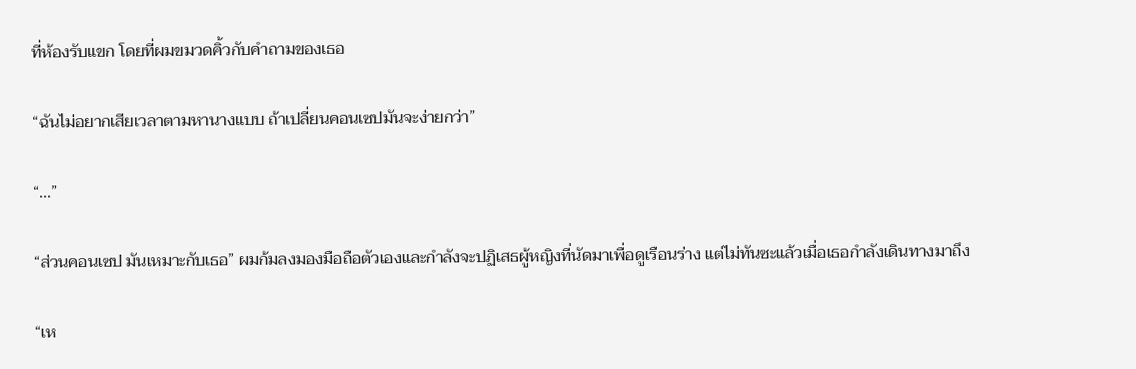ที่ห้องรับแขก โดยที่ผมขมวดคิ้วกับคำถามของเธอ

“ฉันไม่อยากเสียเวลาตามหานางแบบ ถ้าเปลี่ยนคอนเซปมันจะง่ายกว่า”

“...”

“ส่วนคอนเซป มันเหมาะกับเธอ” ผมก้มลงมองมือถือตัวเองและกำลังจะปฏิเสธผู้หญิงที่นัดมาเพื่อดูเรือนร่าง แต่ไม่ทันซะแล้วเมื่อเธอกำลังเดินทางมาถึง

“เห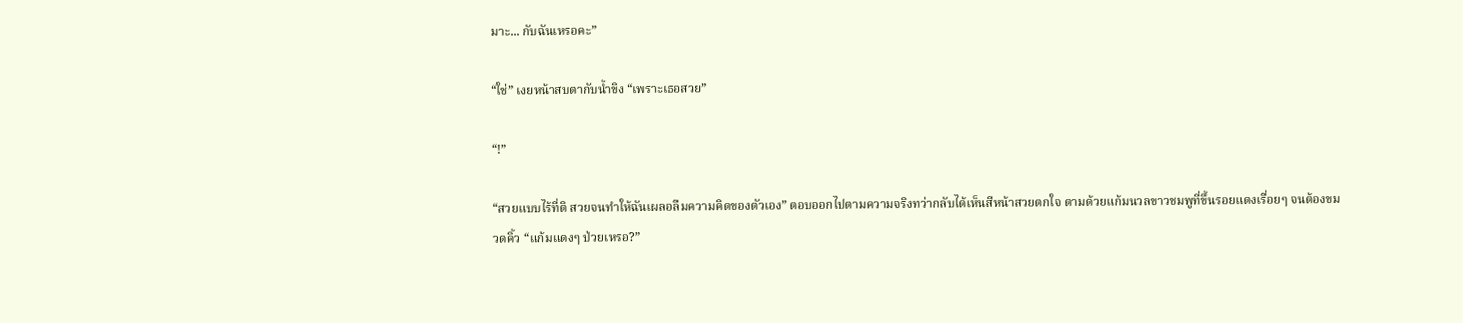มาะ... กับฉันเหรอคะ”

“ใช่” เงยหน้าสบตากับน้ำขิง “เพราะเธอสวย”

“!”

“สวยแบบไร้ที่ติ สวยจนทำให้ฉันเผลอลืมความคิดของตัวเอง” ตอบออกไปตามความจริงทว่ากลับได้เห็นสีหน้าสวยตกใจ ตามด้วยแก้มนวลขาวชมพูที่ขึ้นรอยแดงเรื่อยๆ จนต้องขมวดคิ้ว “แก้มแดงๆ ป่วยเหรอ?”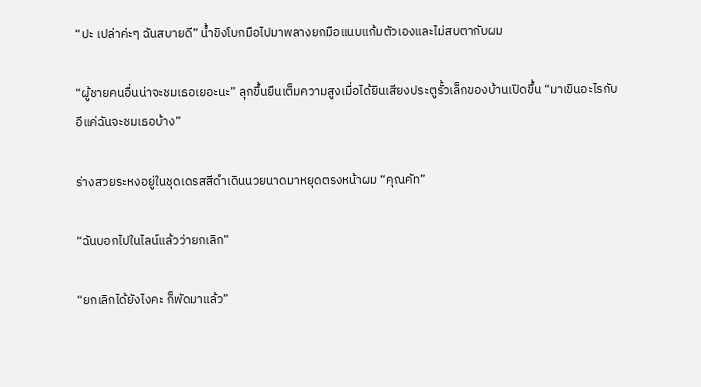“ปะ เปล่าค่ะๆ ฉันสบายดี” น้ำขิงโบกมือไปมาพลางยกมือแนบแก้มตัวเองและไม่สบตากับผม

“ผู้ชายคนอื่นน่าจะชมเธอเยอะนะ” ลุกขึ้นยืนเต็มความสูงเมื่อได้ยินเสียงประตูรั้วเล็กของบ้านเปิดขึ้น “มาเขินอะไรกับอีแค่ฉันจะชมเธอบ้าง”

ร่างสวยระหงอยู่ในชุดเดรสสีดำเดินนวยนาดมาหยุดตรงหน้าผม “คุณคัท”

“ฉันบอกไปในไลน์แล้วว่ายกเลิก”

“ยกเลิกได้ยังไงคะ ก็พัดมาแล้ว”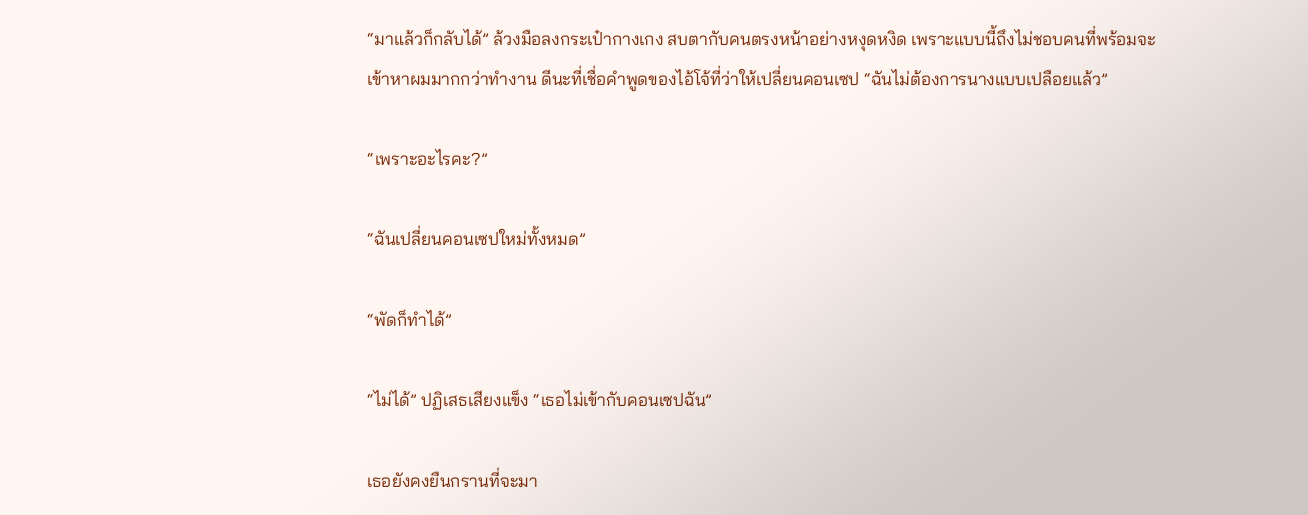“มาแล้วก็กลับได้” ล้วงมือลงกระเป๋ากางเกง สบตากับคนตรงหน้าอย่างหงุดหงิด เพราะแบบนี้ถึงไม่ชอบคนที่พร้อมจะเข้าหาผมมากกว่าทำงาน ดีนะที่เชื่อคำพูดของไอ้โจ้ที่ว่าให้เปลี่ยนคอนเซป “ฉันไม่ต้องการนางแบบเปลือยแล้ว”

“เพราะอะไรคะ?”

“ฉันเปลี่ยนคอนเซปใหม่ทั้งหมด”

“พัดก็ทำได้”

“ไม่ได้” ปฏิเสธเสียงแข็ง “เธอไม่เข้ากับคอนเซปฉัน”

เธอยังคงยืนกรานที่จะมา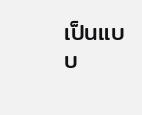เป็นแบบ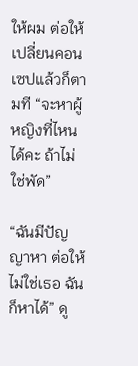ให้ผม ต่อให้เปลี่ยนคอนเซปแล้วก็ตามที “จะหาผู้หญิงที่ไหนได้คะ ถ้าไม่ใช่พัด”

“ฉันมีปัญญาหา ต่อให้ไม่ใช่เธอ ฉันก็หาได้” ดู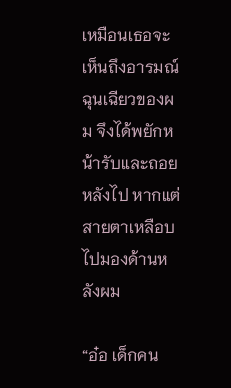เหมือนเธอจะเห็นถึงอารมณ์ฉุนเฉียวของผม จึงได้พยักหน้ารับและถอยหลังไป หากแต่สายตาเหลือบไปมองด้านหลังผม

“อ๋อ เด็กคน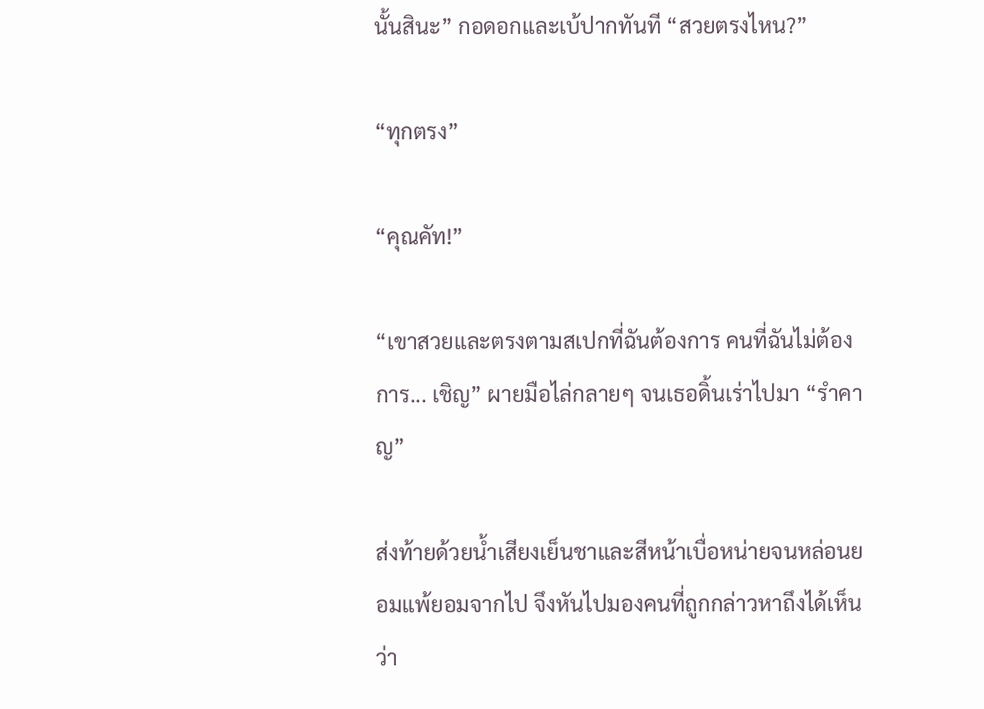นั้นสินะ” กอดอกและเบ้ปากทันที “สวยตรงไหน?”

“ทุกตรง”

“คุณคัท!”

“เขาสวยและตรงตามสเปกที่ฉันต้องการ คนที่ฉันไม่ต้องการ... เชิญ” ผายมือไล่กลายๆ จนเธอดิ้นเร่าไปมา “รำคาญ”

ส่งท้ายด้วยน้ำเสียงเย็นชาและสีหน้าเบื่อหน่ายจนหล่อนยอมแพ้ยอมจากไป จึงหันไปมองคนที่ถูกกล่าวหาถึงได้เห็นว่า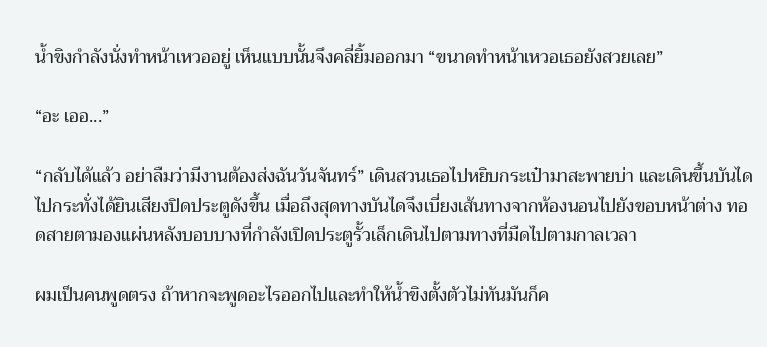น้ำขิงกำลังนั่งทำหน้าเหวออยู่ เห็นแบบนั้นจึงคลี่ยิ้มออกมา “ขนาดทำหน้าเหวอเธอยังสวยเลย”

“อะ เออ...”

“กลับได้แล้ว อย่าลืมว่ามีงานต้องส่งฉันวันจันทร์” เดินสวนเธอไปหยิบกระเป๋ามาสะพายบ่า และเดินขึ้นบันไดไปกระทั่งได้ยินเสียงปิดประตูดังขึ้น เมื่อถึงสุดทางบันไดจึงเบี่ยงเส้นทางจากห้องนอนไปยังขอบหน้าต่าง ทอดสายตามองแผ่นหลังบอบบางที่กำลังเปิดประตูรั้วเล็กเดินไปตามทางที่มืดไปตามกาลเวลา

ผมเป็นคนพูดตรง ถ้าหากจะพูดอะไรออกไปและทำให้น้ำขิงตั้งตัวไม่ทันมันก็ค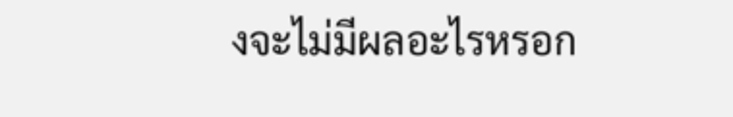งจะไม่มีผลอะไรหรอก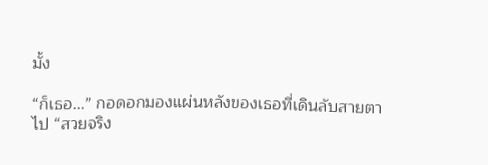มั้ง

“ก็เธอ...” กอดอกมองแผ่นหลังของเธอที่เดินลับสายตาไป “สวยจริง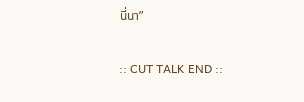นี่นา”

:: CUT TALK END ::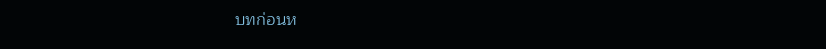บทก่อนห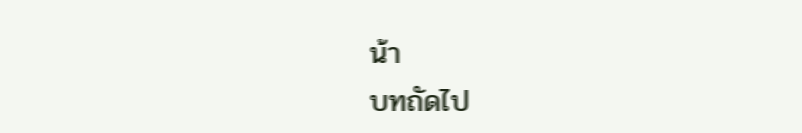น้า
บทถัดไป